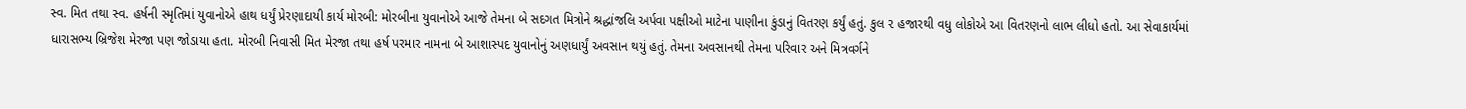સ્વ. મિત તથા સ્વ. હર્ષની સ્મૃતિમાં યુવાનોએ હાથ ધર્યું પ્રેરણાદાયી કાર્ય મોરબી: મોરબીના યુવાનોએ આજે તેમના બે સદગત મિત્રોને શ્રદ્ધાંજલિ અર્પવા પક્ષીઓ માટેના પાણીના કુંડાનું વિતરણ કર્યું હતું. કુલ ૨ હજારથી વધુ લોકોએ આ વિતરણનો લાભ લીધો હતો. આ સેવાકાર્યમાં ધારાસભ્ય બ્રિજેશ મેરજા પણ જોડાયા હતા. મોરબી નિવાસી મિત મેરજા તથા હર્ષ પરમાર નામના બે આશાસ્પદ યુવાનોનું અણધાર્યું અવસાન થયું હતું. તેમના અવસાનથી તેમના પરિવાર અને મિત્રવર્ગને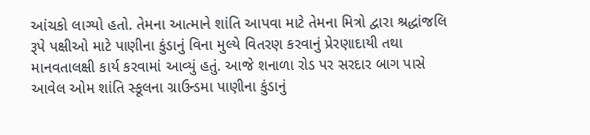આંચકો લાગ્યો હતો. તેમના આત્માને શાંતિ આપવા માટે તેમના મિત્રો દ્વારા શ્રદ્ધાંજલિ રૂપે પક્ષીઓ માટે પાણીના કુંડાનું વિના મુલ્યે વિતરણ કરવાનું પ્રેરણાદાયી તથા માનવતાલક્ષી કાર્ય કરવામાં આવ્યું હતું. આજે શનાળા રોડ પર સરદાર બાગ પાસે આવેલ ઓમ શાંતિ સ્કૂલના ગ્રાઉન્ડમા પાણીના કુંડાનું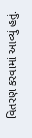વિતરણ કરવામાં આવ્યું હતું.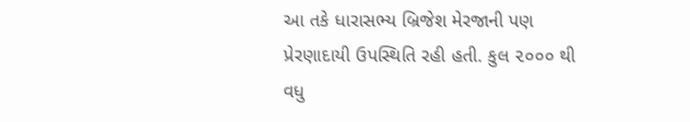આ તકે ધારાસભ્ય બ્રિજેશ મેરજાની પણ પ્રેરણાદાયી ઉપસ્થિતિ રહી હતી. કુલ ૨૦૦૦ થી વધુ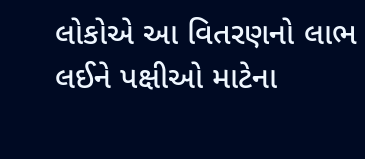લોકોએ આ વિતરણનો લાભ લઈને પક્ષીઓ માટેના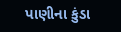પાણીના કુંડા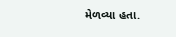મેળવ્યા હતા.